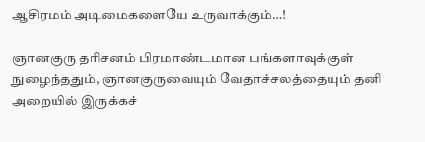ஆசிரமம் அடிமைகளையே உருவாக்கும்…!

ஞானகுரு தரிசனம் பிரமாண்டமான பங்களாவுக்குள் நுழைந்ததும், ஞானகுருவையும் வேதாச்சலத்தையும் தனி அறையில் இருக்கச்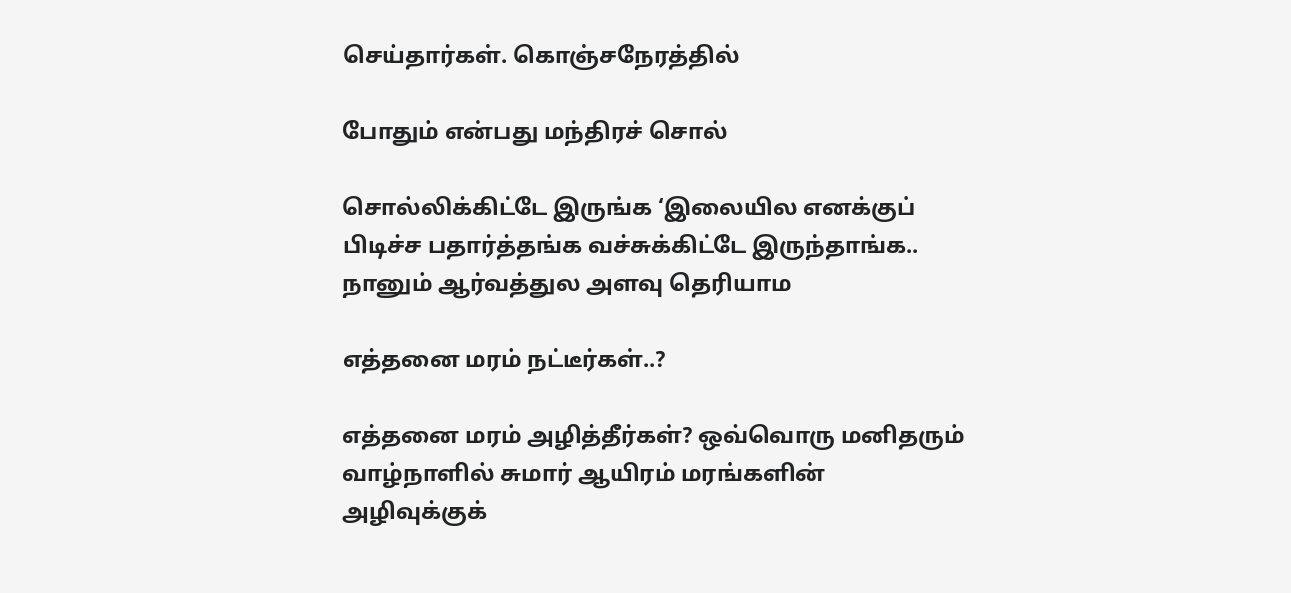செய்தார்கள். கொஞ்சநேரத்தில்

போதும் என்பது மந்திரச் சொல்

சொல்லிக்கிட்டே இருங்க ‘இலையில எனக்குப் பிடிச்ச பதார்த்தங்க வச்சுக்கிட்டே இருந்தாங்க.. நானும் ஆர்வத்துல அளவு தெரியாம

எத்தனை மரம் நட்டீர்கள்..?

எத்தனை மரம் அழித்தீர்கள்? ஒவ்வொரு மனிதரும் வாழ்நாளில் சுமார் ஆயிரம் மரங்களின் அழிவுக்குக்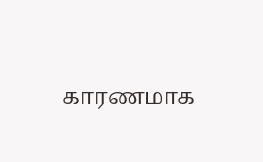காரணமாக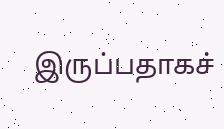இருப்பதாகச்